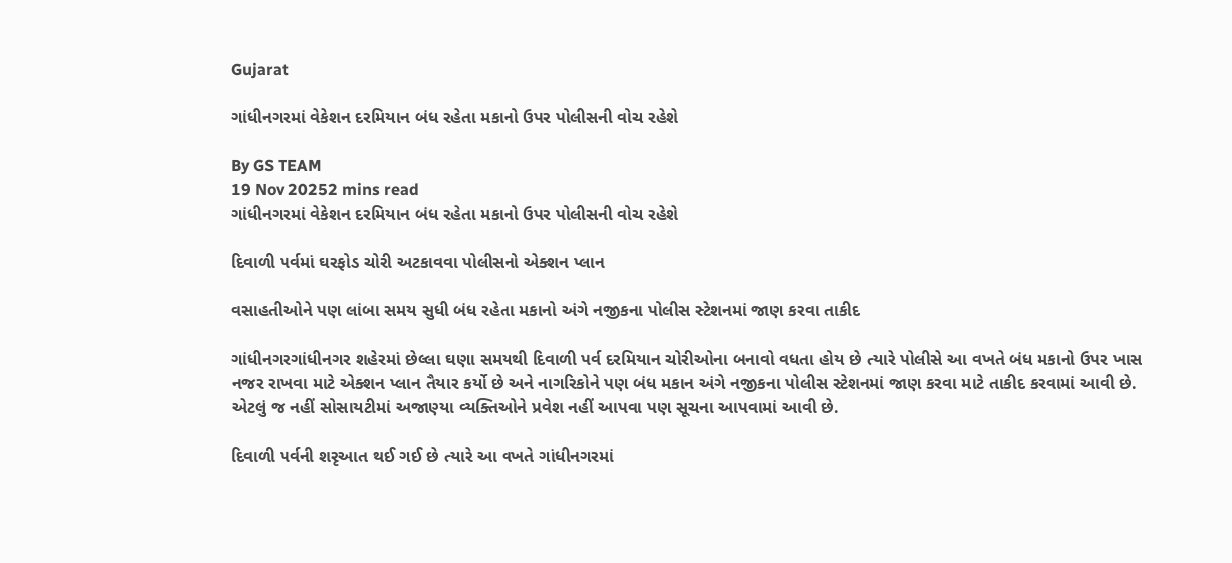Gujarat

ગાંધીનગરમાં વેકેશન દરમિયાન બંધ રહેતા મકાનો ઉપર પોલીસની વોચ રહેશે

By GS TEAM
19 Nov 20252 mins read
ગાંધીનગરમાં વેકેશન દરમિયાન બંધ રહેતા મકાનો ઉપર પોલીસની વોચ રહેશે

દિવાળી પર્વમાં ઘરફોડ ચોરી અટકાવવા પોલીસનો એક્શન પ્લાન

વસાહતીઓને પણ લાંબા સમય સુધી બંધ રહેતા મકાનો અંગે નજીકના પોલીસ સ્ટેશનમાં જાણ કરવા તાકીદ

ગાંધીનગરગાંધીનગર શહેરમાં છેલ્લા ઘણા સમયથી દિવાળી પર્વ દરમિયાન ચોરીઓના બનાવો વધતા હોય છે ત્યારે પોલીસે આ વખતે બંધ મકાનો ઉપર ખાસ નજર રાખવા માટે એક્શન પ્લાન તૈયાર કર્યો છે અને નાગરિકોને પણ બંધ મકાન અંગે નજીકના પોલીસ સ્ટેશનમાં જાણ કરવા માટે તાકીદ કરવામાં આવી છે. એટલું જ નહીં સોસાયટીમાં અજાણ્યા વ્યક્તિઓને પ્રવેશ નહીં આપવા પણ સૂચના આપવામાં આવી છે.

દિવાળી પર્વની શરૃઆત થઈ ગઈ છે ત્યારે આ વખતે ગાંધીનગરમાં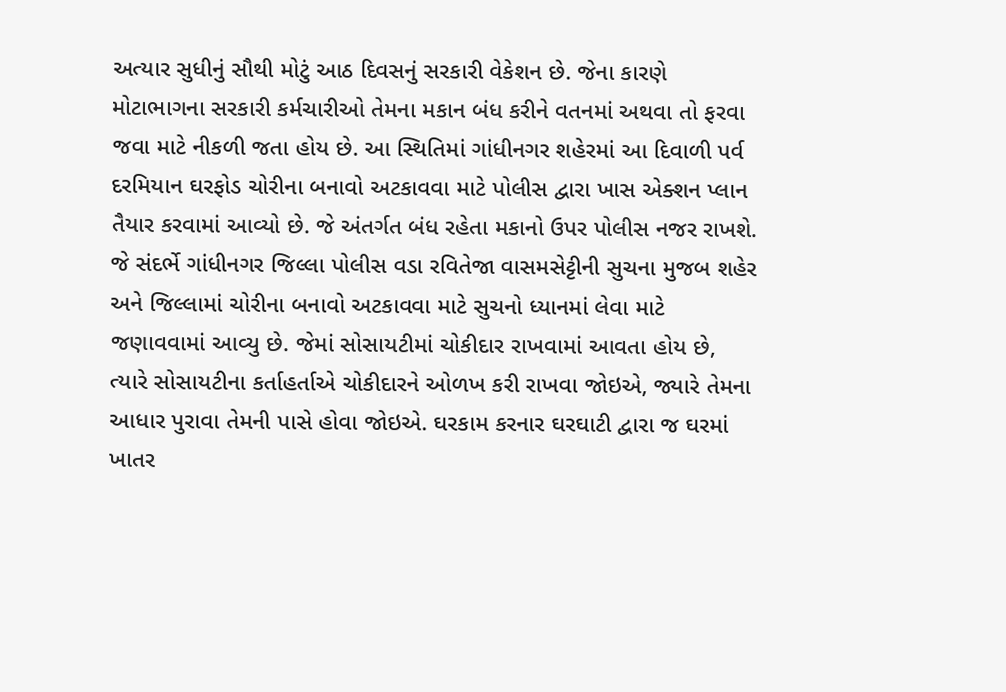અત્યાર સુધીનું સૌથી મોટું આઠ દિવસનું સરકારી વેકેશન છે. જેના કારણે મોટાભાગના સરકારી કર્મચારીઓ તેમના મકાન બંધ કરીને વતનમાં અથવા તો ફરવા જવા માટે નીકળી જતા હોય છે. આ સ્થિતિમાં ગાંધીનગર શહેરમાં આ દિવાળી પર્વ દરમિયાન ઘરફોડ ચોરીના બનાવો અટકાવવા માટે પોલીસ દ્વારા ખાસ એક્શન પ્લાન તૈયાર કરવામાં આવ્યો છે. જે અંતર્ગત બંધ રહેતા મકાનો ઉપર પોલીસ નજર રાખશે. જે સંદર્ભે ગાંધીનગર જિલ્લા પોલીસ વડા રવિતેજા વાસમસેટ્ટીની સુચના મુજબ શહેર અને જિલ્લામાં ચોરીના બનાવો અટકાવવા માટે સુચનો ધ્યાનમાં લેવા માટે જણાવવામાં આવ્યુ છે. જેમાં સોસાયટીમાં ચોકીદાર રાખવામાં આવતા હોય છે, ત્યારે સોસાયટીના કર્તાહર્તાએ ચોકીદારને ઓળખ કરી રાખવા જોઇએ, જ્યારે તેમના આધાર પુરાવા તેમની પાસે હોવા જોઇએ. ઘરકામ કરનાર ઘરઘાટી દ્વારા જ ઘરમાં ખાતર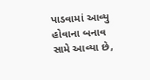પાડવામાં આવ્યુ હોવાના બનાવ સામે આવ્યા છે,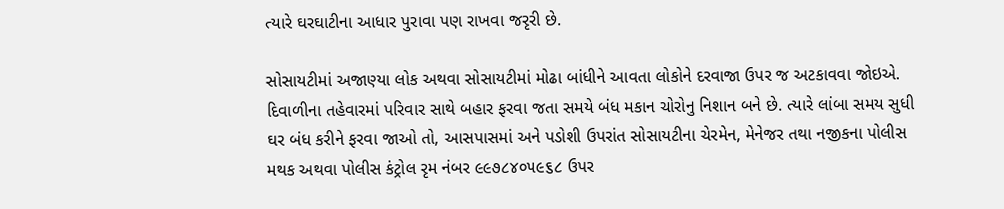ત્યારે ઘરઘાટીના આધાર પુરાવા પણ રાખવા જરૃરી છે.

સોસાયટીમાં અજાણ્યા લોક અથવા સોસાયટીમાં મોઢા બાંધીને આવતા લોકોને દરવાજા ઉપર જ અટકાવવા જોઇએ. દિવાળીના તહેવારમાં પરિવાર સાથે બહાર ફરવા જતા સમયે બંધ મકાન ચોરોનુ નિશાન બને છે. ત્યારે લાંબા સમય સુધી ઘર બંધ કરીને ફરવા જાઓ તો, આસપાસમાં અને પડોશી ઉપરાંત સોસાયટીના ચેરમેન, મેનેજર તથા નજીકના પોલીસ મથક અથવા પોલીસ કંટ્રોલ રૃમ નંબર ૯૯૭૮૪૦૫૯૬૮ ઉપર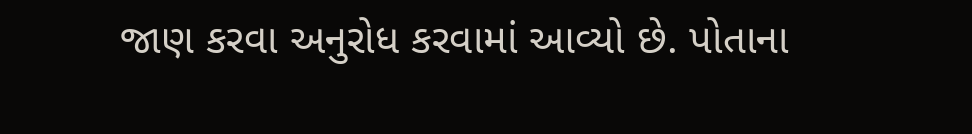જાણ કરવા અનુરોધ કરવામાં આવ્યો છે. પોતાના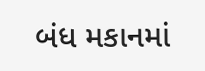બંધ મકાનમાં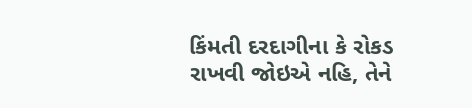કિંમતી દરદાગીના કે રોકડ રાખવી જોઇએ નહિ, તેને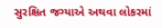સુરક્ષિત જગ્યાએ અથવા લોકરમાં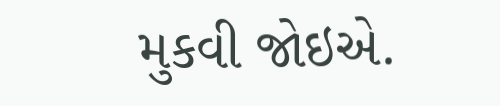મુકવી જોઇએ.